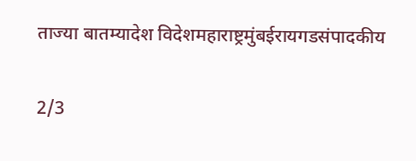ताज्या बातम्यादेश विदेशमहाराष्ट्रमुंबईरायगडसंपादकीय

2/3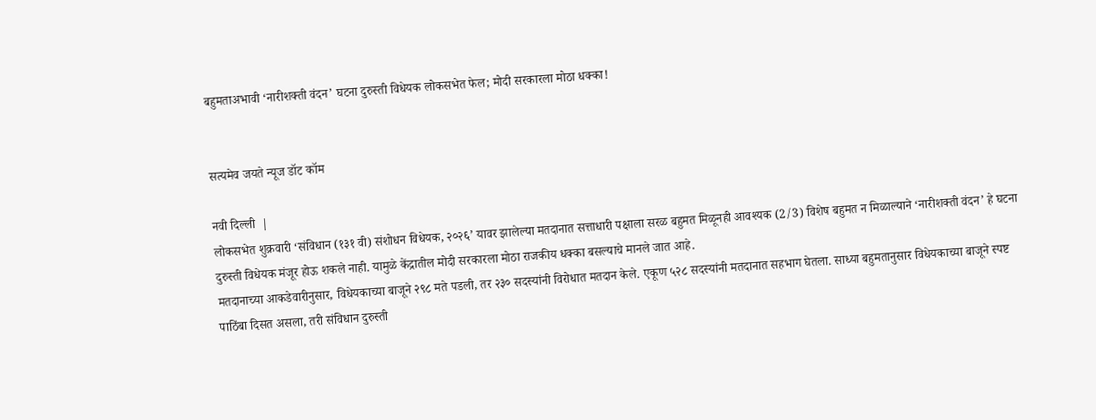बहुमताअभावी ‘नारीशक्ती वंदन’ घटना दुरुस्ती विधेयक लोकसभेत फेल; मोदी सरकारला मोठा धक्का!


सत्यमेव जयते न्यूज डॉट कॉम

नवी दिल्ली  |
लोकसभेत शुक्रवारी ‘संविधान (१३१ वी) संशोधन विधेयक, २०२६’ यावर झालेल्या मतदानात सत्ताधारी पक्षाला सरळ बहुमत मिळूनही आवश्यक (2/3) विशेष बहुमत न मिळाल्याने ‘नारीशक्ती वंदन’ हे घटना दुरुस्ती विधेयक मंजूर होऊ शकले नाही. यामुळे केंद्रातील मोदी सरकारला मोठा राजकीय धक्का बसल्याचे मानले जात आहे.
मतदानाच्या आकडेवारीनुसार, विधेयकाच्या बाजूने २९८ मते पडली, तर २३० सदस्यांनी विरोधात मतदान केले. एकूण ५२८ सदस्यांनी मतदानात सहभाग घेतला. साध्या बहुमतानुसार विधेयकाच्या बाजूने स्पष्ट पाठिंबा दिसत असला, तरी संविधान दुरुस्ती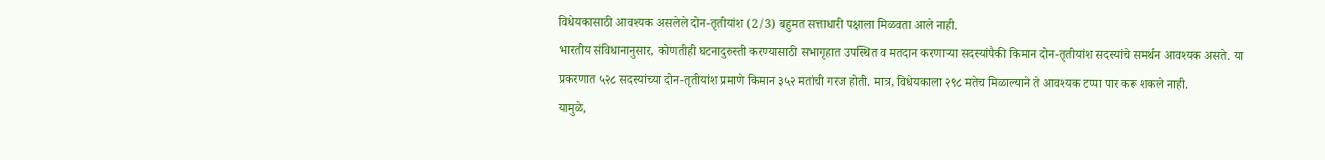विधेयकासाठी आवश्यक असलेले दोन-तृतीयांश (2/3) बहुमत सत्ताधारी पक्षाला मिळवता आले नाही.
भारतीय संविधानानुसार, कोणतीही घटनादुरुस्ती करण्यासाठी सभागृहात उपस्थित व मतदान करणाऱ्या सदस्यांपैकी किमान दोन-तृतीयांश सदस्यांचे समर्थन आवश्यक असते. या प्रकरणात ५२८ सदस्यांच्या दोन-तृतीयांश प्रमाणे किमान ३५२ मतांची गरज होती. मात्र, विधेयकाला २९८ मतेच मिळाल्याने ते आवश्यक टप्पा पार करू शकले नाही.
यामुळे,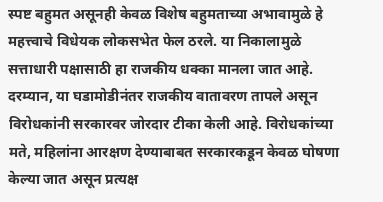स्पष्ट बहुमत असूनही केवळ विशेष बहुमताच्या अभावामुळे हे महत्त्वाचे विधेयक लोकसभेत फेल ठरले. या निकालामुळे सत्ताधारी पक्षासाठी हा राजकीय धक्का मानला जात आहे.
दरम्यान, या घडामोडीनंतर राजकीय वातावरण तापले असून विरोधकांनी सरकारवर जोरदार टीका केली आहे. विरोधकांच्या मते, महिलांना आरक्षण देण्याबाबत सरकारकडून केवळ घोषणा केल्या जात असून प्रत्यक्ष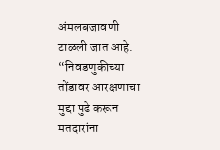अंमलबजावणी टाळली जात आहे.
“निवडणुकीच्या तोंडावर आरक्षणाचा मुद्दा पुढे करून मतदारांना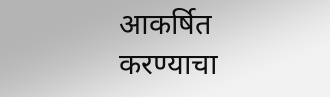आकर्षित करण्याचा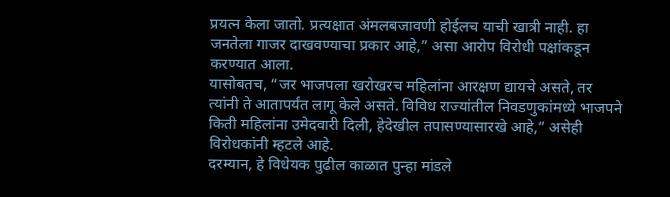प्रयत्न केला जातो. प्रत्यक्षात अंमलबजावणी होईलच याची खात्री नाही. हा जनतेला गाजर दाखवण्याचा प्रकार आहे,” असा आरोप विरोधी पक्षांकडून करण्यात आला.
यासोबतच, “जर भाजपला खरोखरच महिलांना आरक्षण द्यायचे असते, तर त्यांनी ते आतापर्यंत लागू केले असते. विविध राज्यांतील निवडणुकांमध्ये भाजपने किती महिलांना उमेदवारी दिली, हेदेखील तपासण्यासारखे आहे,” असेही विरोधकांनी म्हटले आहे.
दरम्यान, हे विधेयक पुढील काळात पुन्हा मांडले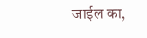जाईल का,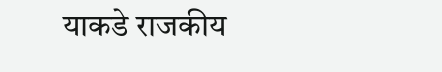याकडे राजकीय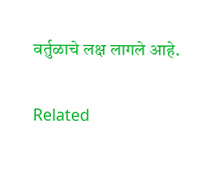वर्तुळाचे लक्ष लागले आहे.

Related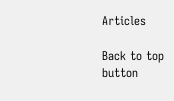Articles

Back to top button